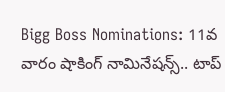Bigg Boss Nominations: 11వ వారం షాకింగ్ నామినేషన్స్.. టాప్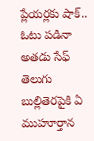ప్లేయర్లకు షాక్.. ఓటు పడినా అతడు సేఫ్
తెలుగు బుల్లితెరపైకి ఏ ముహూర్తాన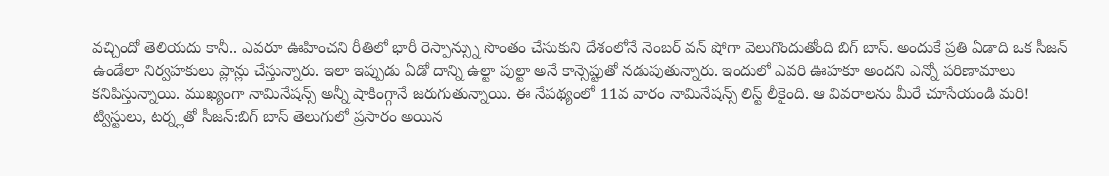వచ్చిందో తెలియదు కానీ.. ఎవరూ ఊహించని రీతిలో భారీ రెస్పాన్స్ను సొంతం చేసుకుని దేశంలోనే నెంబర్ వన్ షోగా వెలుగొందుతోంది బిగ్ బాస్. అందుకే ప్రతి ఏడాది ఒక సీజన్ ఉండేలా నిర్వహకులు ప్లాన్లు చేస్తున్నారు. ఇలా ఇప్పుడు ఏడో దాన్ని ఉల్టా పుల్టా అనే కాన్సెప్టుతో నడుపుతున్నారు. ఇందులో ఎవరి ఊహకూ అందని ఎన్నో పరిణామాలు కనిపిస్తున్నాయి. ముఖ్యంగా నామినేషన్స్ అన్నీ షాకింగ్గానే జరుగుతున్నాయి. ఈ నేపథ్యంలో 11వ వారం నామినేషన్స్ లిస్ట్ లీకైంది. ఆ వివరాలను మీరే చూసేయండి మరి!
ట్విస్టులు, టర్న్లతో సీజన్:బిగ్ బాస్ తెలుగులో ప్రసారం అయిన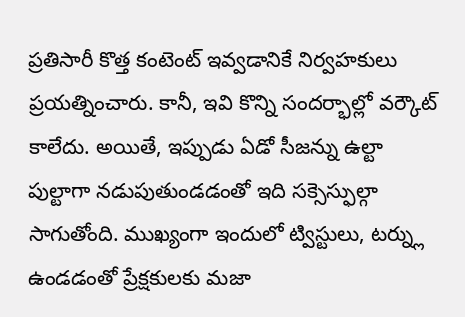ప్రతిసారీ కొత్త కంటెంట్ ఇవ్వడానికే నిర్వహకులు ప్రయత్నించారు. కానీ, ఇవి కొన్ని సందర్భాల్లో వర్కౌట్ కాలేదు. అయితే, ఇప్పుడు ఏడో సీజన్ను ఉల్టా పుల్టాగా నడుపుతుండడంతో ఇది సక్సెస్ఫుల్గా సాగుతోంది. ముఖ్యంగా ఇందులో ట్విస్టులు, టర్న్లు ఉండడంతో ప్రేక్షకులకు మజా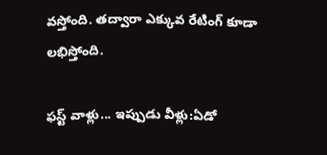వస్తోంది. తద్వారా ఎక్కువ రేటింగ్ కూడా లభిస్తోంది.

ఫస్ట్ వాళ్లు... ఇప్పుడు వీళ్లు:ఏడో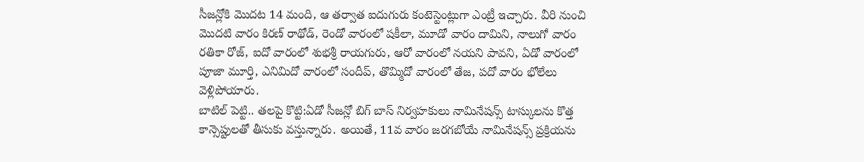సీజన్లోకి మొదట 14 మంది, ఆ తర్వాత ఐదుగురు కంటెస్టెంట్లుగా ఎంట్రీ ఇచ్చారు. వీరి నుంచి మొదటి వారం కిరణ్ రాథోడ్, రెండో వారంలో షకీలా, మూడో వారం దామిని, నాలుగో వారం రతికా రోజ్, ఐదో వారంలో శుభశ్రీ రాయగురు, ఆరో వారంలో నయని పావని, ఏడో వారంలో పూజా మూర్తి, ఎనిమిదో వారంలో సందీప్, తొమ్మిదో వారంలో తేజ, పదో వారం భోలేలు వెళ్లిపోయారు.
బాటిల్ పెట్టి.. తలపై కొట్టి:ఏడో సీజన్లో బిగ్ బాస్ నిర్వహకులు నామినేషన్స్ టాస్కులను కొత్త కాన్సెప్టులతో తీసుకు వస్తున్నారు. అయితే, 11వ వారం జరగబోయే నామినేషన్స్ ప్రక్రియను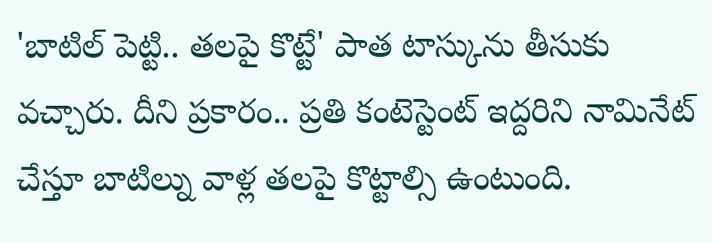'బాటిల్ పెట్టి.. తలపై కొట్టే' పాత టాస్కును తీసుకు వచ్చారు. దీని ప్రకారం.. ప్రతి కంటెస్టెంట్ ఇద్దరిని నామినేట్ చేస్తూ బాటిల్ను వాళ్ల తలపై కొట్టాల్సి ఉంటుంది.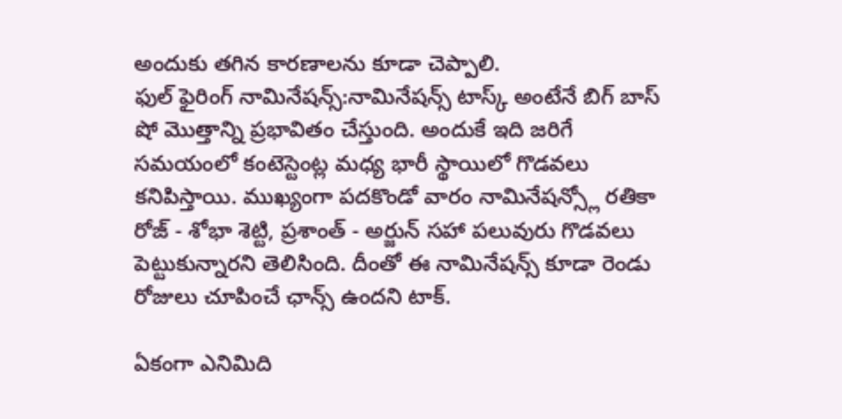అందుకు తగిన కారణాలను కూడా చెప్పాలి.
ఫుల్ ఫైరింగ్ నామినేషన్స్:నామినేషన్స్ టాస్క్ అంటేనే బిగ్ బాస్ షో మొత్తాన్ని ప్రభావితం చేస్తుంది. అందుకే ఇది జరిగే సమయంలో కంటెస్టెంట్ల మధ్య భారీ స్థాయిలో గొడవలు కనిపిస్తాయి. ముఖ్యంగా పదకొండో వారం నామినేషన్స్లో రతికా రోజ్ - శోభా శెట్టి, ప్రశాంత్ - అర్జున్ సహా పలువురు గొడవలు పెట్టుకున్నారని తెలిసింది. దీంతో ఈ నామినేషన్స్ కూడా రెండు రోజులు చూపించే ఛాన్స్ ఉందని టాక్.

ఏకంగా ఎనిమిది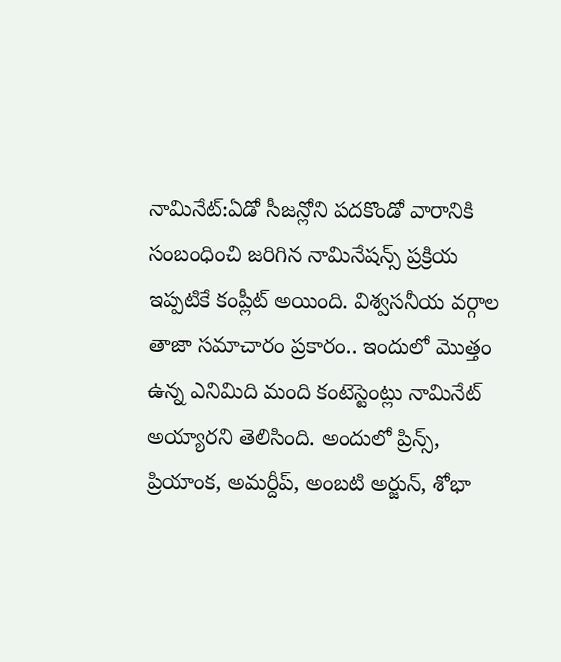నామినేట్:ఏడో సీజన్లోని పదకొండో వారానికి సంబంధించి జరిగిన నామినేషన్స్ ప్రక్రియ ఇప్పటికే కంప్లీట్ అయింది. విశ్వసనీయ వర్గాల తాజా సమాచారం ప్రకారం.. ఇందులో మొత్తం ఉన్న ఎనిమిది మంది కంటెస్టెంట్లు నామినేట్ అయ్యారని తెలిసింది. అందులో ప్రిన్స్, ప్రియాంక, అమర్దీప్, అంబటి అర్జున్, శోభా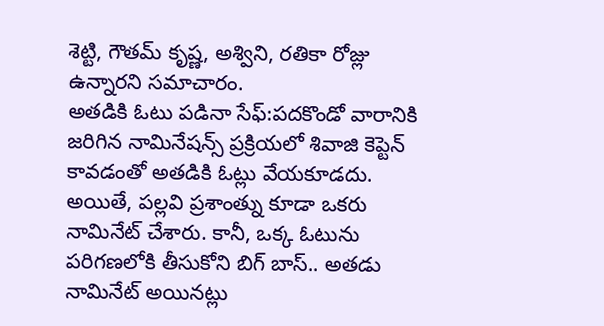శెట్టి, గౌతమ్ కృష్ణ, అశ్విని, రతికా రోజ్లు ఉన్నారని సమాచారం.
అతడికి ఓటు పడినా సేఫ్:పదకొండో వారానికి జరిగిన నామినేషన్స్ ప్రక్రియలో శివాజి కెప్టెన్ కావడంతో అతడికి ఓట్లు వేయకూడదు. అయితే, పల్లవి ప్రశాంత్ను కూడా ఒకరు నామినేట్ చేశారు. కానీ, ఒక్క ఓటును పరిగణలోకి తీసుకోని బిగ్ బాస్.. అతడు నామినేట్ అయినట్లు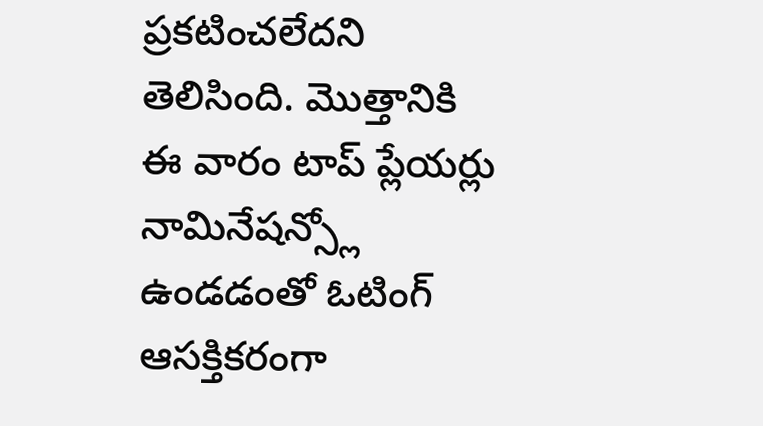ప్రకటించలేదని తెలిసింది. మొత్తానికి ఈ వారం టాప్ ప్లేయర్లు నామినేషన్స్లో ఉండడంతో ఓటింగ్ ఆసక్తికరంగా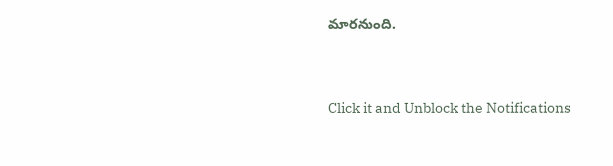మారనుంది.


Click it and Unblock the Notifications